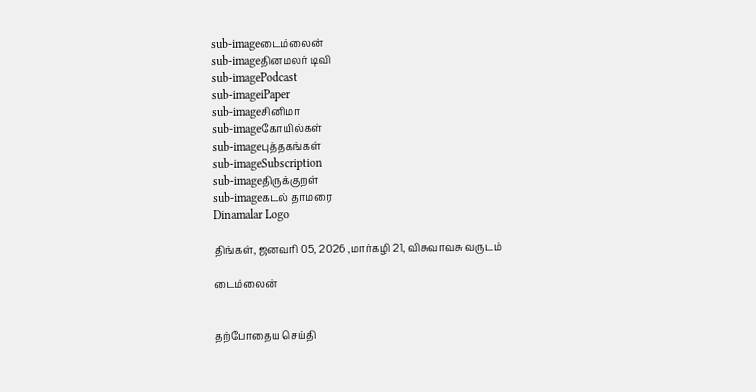sub-imageடைம்லைன்
sub-imageதினமலர் டிவி
sub-imagePodcast
sub-imageiPaper
sub-imageசினிமா
sub-imageகோயில்கள்
sub-imageபுத்தகங்கள்
sub-imageSubscription
sub-imageதிருக்குறள்
sub-imageகடல் தாமரை
Dinamalar Logo

திங்கள், ஜனவரி 05, 2026 ,மார்கழி 21, விசுவாவசு வருடம்

டைம்லைன்


தற்போதைய செய்தி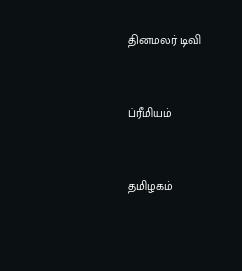தினமலர் டிவி


ப்ரீமியம்


தமிழகம்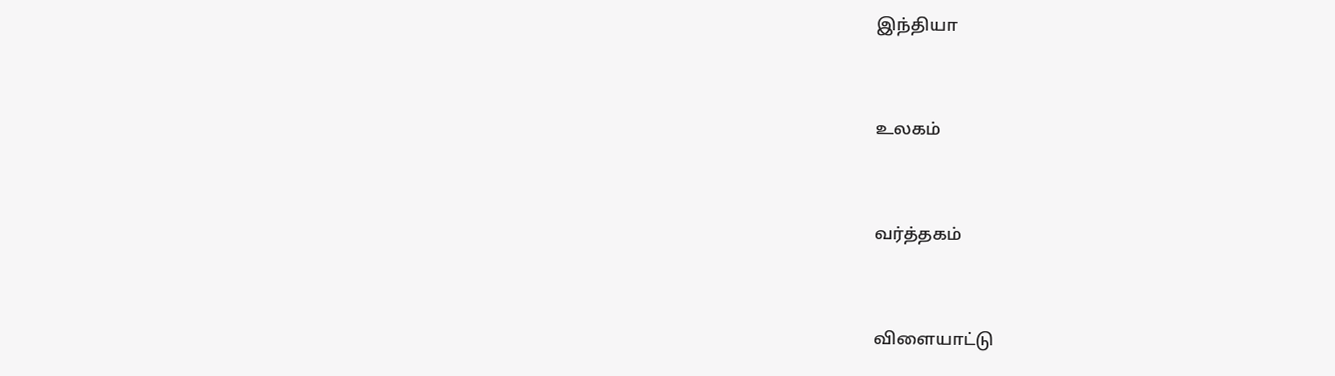இந்தியா


உலகம்


வர்த்தகம்


விளையாட்டு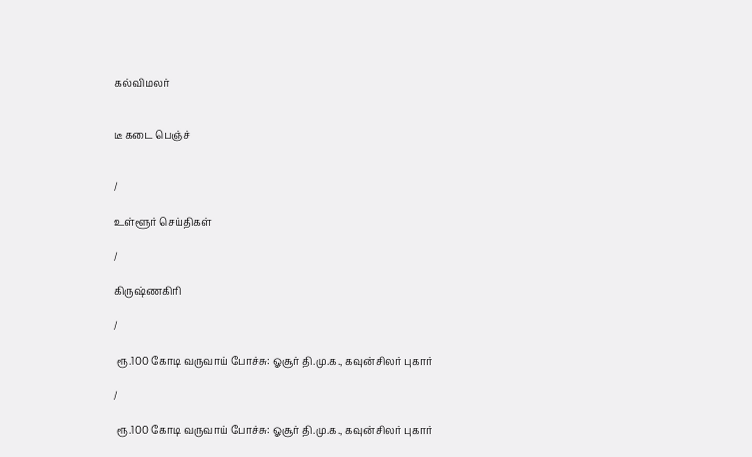கல்விமலர்


டீ கடை பெஞ்ச்


/

உள்ளூர் செய்திகள்

/

கிருஷ்ணகிரி

/

 ரூ.100 கோடி வருவாய் போச்சு: ஓசூர் தி.மு.க., கவுன்சிலர் புகார்

/

 ரூ.100 கோடி வருவாய் போச்சு: ஓசூர் தி.மு.க., கவுன்சிலர் புகார்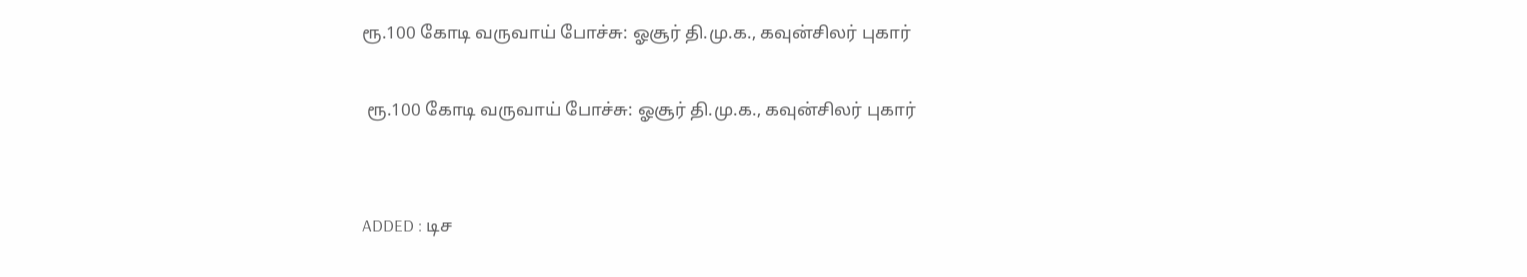ரூ.100 கோடி வருவாய் போச்சு: ஓசூர் தி.மு.க., கவுன்சிலர் புகார்

 ரூ.100 கோடி வருவாய் போச்சு: ஓசூர் தி.மு.க., கவுன்சிலர் புகார்


ADDED : டிச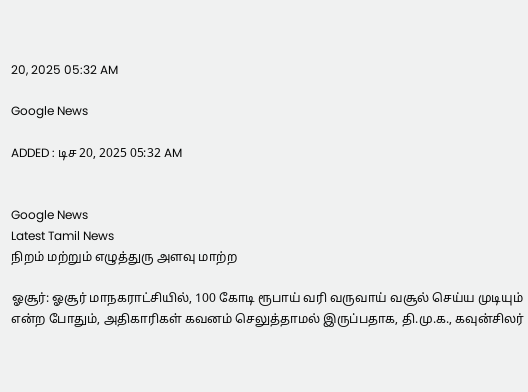20, 2025 05:32 AM

Google News

ADDED : டிச 20, 2025 05:32 AM


Google News
Latest Tamil News
நிறம் மற்றும் எழுத்துரு அளவு மாற்ற

ஓசூர்: ஓசூர் மாநகராட்சியில், 100 கோடி ரூபாய் வரி வருவாய் வசூல் செய்ய முடியும் என்ற போதும், அதிகாரிகள் கவனம் செலுத்தாமல் இருப்பதாக, தி.மு.க., கவுன்சிலர்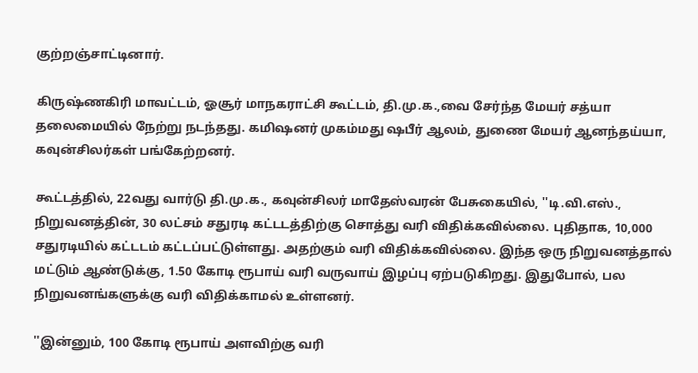குற்றஞ்சாட்டினார்.

கிருஷ்ணகிரி மாவட்டம், ஓசூர் மாநகராட்சி கூட்டம், தி.மு.க.,வை சேர்ந்த மேயர் சத்யா தலைமையில் நேற்று நடந்தது. கமிஷனர் முகம்மது ஷபீர் ஆலம், துணை மேயர் ஆனந்தய்யா, கவுன்சிலர்கள் பங்கேற்றனர்.

கூட்டத்தில், 22வது வார்டு தி.மு.க., கவுன்சிலர் மாதேஸ்வரன் பேசுகையில், ''டி.வி.எஸ்., நிறுவனத்தின், 30 லட்சம் சதுரடி கட்டடத்திற்கு சொத்து வரி விதிக்கவில்லை. புதிதாக, 10,000 சதுரடியில் கட்டடம் கட்டப்பட்டுள்ளது. அதற்கும் வரி விதிக்கவில்லை. இந்த ஒரு நிறுவனத்தால் மட்டும் ஆண்டுக்கு, 1.50 கோடி ரூபாய் வரி வருவாய் இழப்பு ஏற்படுகிறது. இதுபோல், பல நிறுவனங்களுக்கு வரி விதிக்காமல் உள்ளனர்.

''இன்னும், 100 கோடி ரூபாய் அளவிற்கு வரி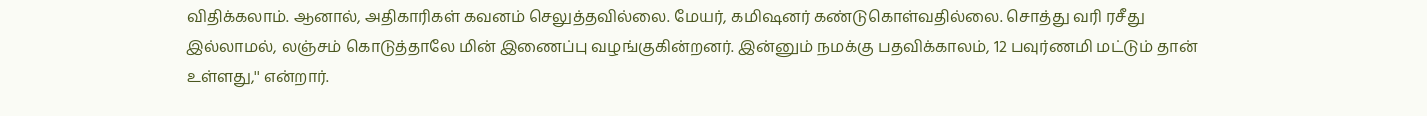விதிக்கலாம். ஆனால், அதிகாரிகள் கவனம் செலுத்தவில்லை. மேயர், கமிஷனர் கண்டுகொள்வதில்லை. சொத்து வரி ரசீது இல்லாமல், லஞ்சம் கொடுத்தாலே மின் இணைப்பு வழங்குகின்றனர். இன்னும் நமக்கு பதவிக்காலம், 12 பவுர்ணமி மட்டும் தான் உள்ளது,'' என்றார்.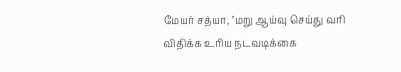மேயர் சத்யா, ''மறு ஆய்வு செய்து வரி விதிக்க உரிய நடவடிக்கை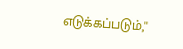எடுக்கப்படும்,''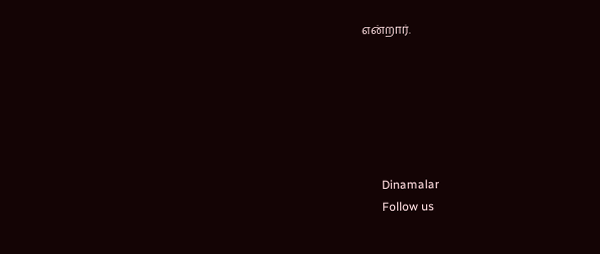என்றார்.






      Dinamalar
      Follow us